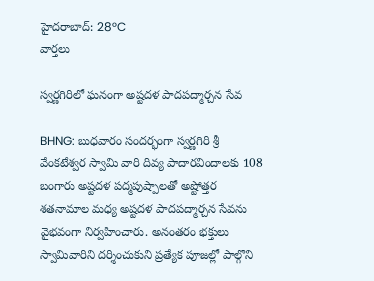హైదరాబాద్: 28°C
వార్తలు

స్వర్ణగిరిలో ఘనంగా అష్టదళ పాదపద్మార్చన సేవ

BHNG: బుధవారం సందర్భంగా స్వర్ణగిరి శ్రీ వేంకటేశ్వర స్వామి వారి దివ్య పాదారవిందాలకు 108 బంగారు అష్టదళ పద్మపుష్పాలతో అష్టోత్తర శతనామాల మధ్య అష్టదళ పాదపద్మార్చన సేవను వైభవంగా నిర్వహించారు. అనంతరం భక్తులు స్వామివారిని దర్శించుకుని ప్రత్యేక పూజల్లో పాల్గొని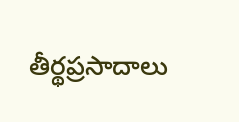తీర్థప్రసాదాలు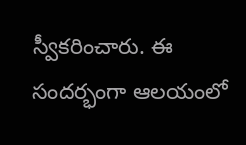స్వీకరించారు. ఈ సందర్భంగా ఆలయంలో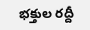భక్తుల రద్దీ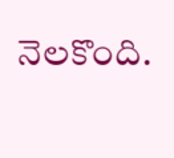నెలకొంది.